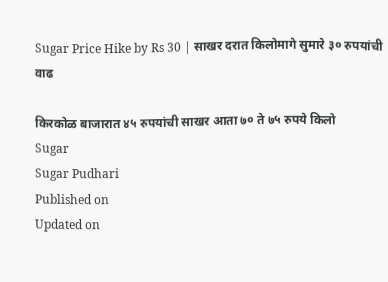Sugar Price Hike by Rs 30 | साखर दरात किलोमागे सुमारे ३० रुपयांची वाढ

किरकोळ बाजारात ४५ रुपयांची साखर आता ७० ते ७५ रुपये किलो
Sugar
Sugar Pudhari
Published on
Updated on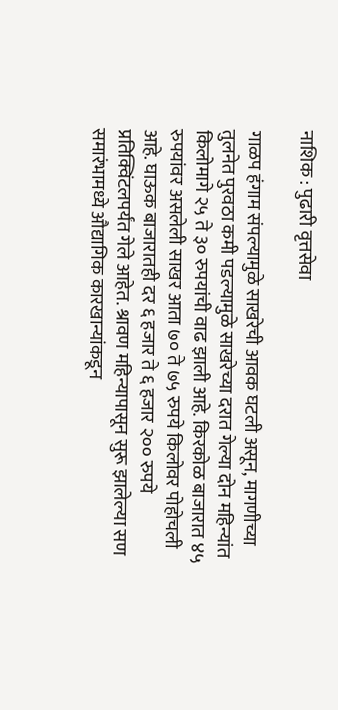नाशिक : पुढारी वृत्तसेवा

गाळप हंगाम संपल्यामुळे साखरेची आवक घटली असून, मागणीच्या तुलनेत पुरवठा कमी पडल्यामुळे साखरेच्या दरात गेल्या दोन महिन्यांत किलोमागे २५ ते ३० रुपयांची वाढ झाली आहे. किरकोळ बाजारात ४५ रुपयांवर असलेली साखर आता ७० ते ७५ रुपये किलोवर पोहोचली आहे. घाऊक बाजारातही दर ६ हजार ते ६ हजार २०० रुपये प्रतिक्विंटलपर्यंत गेले आहेत. श्रावण महिन्यापासून सुरू झालेल्या सण समारंभामध्ये औद्यागिक कारखान्यांकडून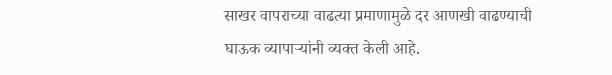साखर वापराच्या वाढत्या प्रमाणामुळे दर आणखी वाढण्याची घाऊक व्यापाऱ्यांनी व्यक्त केली आहे.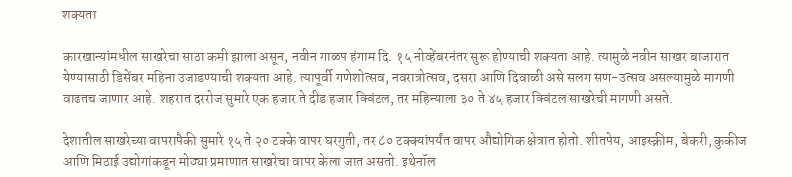शक्यता

कारखान्यांमधील साखरेचा साठा कमी झाला असून, नवीन गाळप हंगाम दि. १५ नोव्हेंबरनंतर सुरू होण्याची शक्यता आहे. त्यामुळे नवीन साखर बाजारात येण्यासाठी डिसेंबर महिना उजाडण्याची शक्यता आहे. त्यापूर्वी गणेशोत्सव, नवरात्रोत्सव, दसरा आणि दिवाळी असे सलग सण-उत्सव असल्यामुळे मागणी वाढतच जाणार आहे. शहरात दररोज सुमारे एक हजार ते दीड हजार क्विंटल, तर महिन्याला ३० ते ४५ हजार क्विंटल साखरेची मागणी असते.

देशातील साखरेच्या वापरापैकी सुमारे १५ ते २० टक्के वापर घरगुती, तर ८० टक्क्यांपर्यंत वापर औद्योगिक क्षेत्रात होतो. शीतपेय, आइस्क्रीम, बेकरी, कुकीज आणि मिठाई उद्योगांकडून मोठ्या प्रमाणात साखरेचा वापर केला जात असतो. इथेनॉल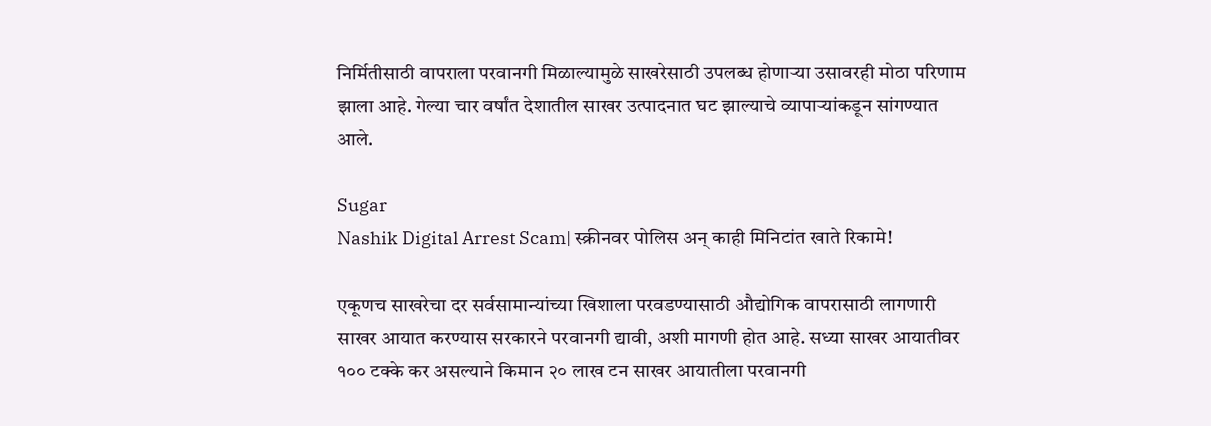निर्मितीसाठी वापराला परवानगी मिळाल्यामुळे साखरेसाठी उपलब्ध होणाऱ्या उसावरही मोठा परिणाम झाला आहे. गेल्या चार वर्षांत देशातील साखर उत्पादनात घट झाल्याचे व्यापाऱ्यांकडून सांगण्यात आले.

Sugar
Nashik Digital Arrest Scam| स्क्रीनवर पोलिस अन् काही मिनिटांत खाते रिकामे!

एकूणच साखरेचा दर सर्वसामान्यांच्या खिशाला परवडण्यासाठी औद्योगिक वापरासाठी लागणारी साखर आयात करण्यास सरकारने परवानगी द्यावी, अशी मागणी होत आहे. सध्या साखर आयातीवर १०० टक्के कर असल्याने किमान २० लाख टन साखर आयातीला परवानगी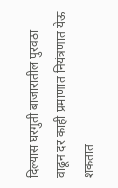दिल्यास घरगुती बाजारातील पुरवठा वाढून दर काही प्रमाणात नियंत्रणात येऊ शकतात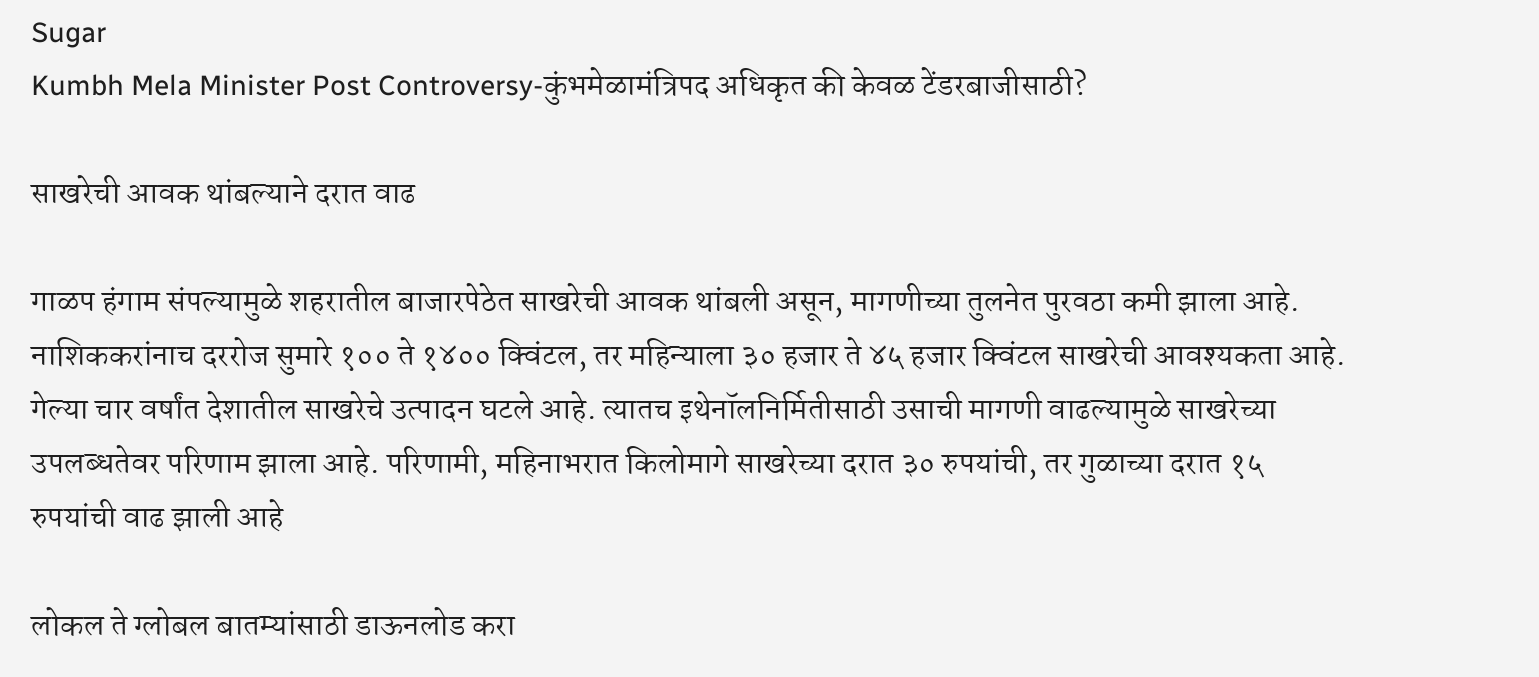Sugar
Kumbh Mela Minister Post Controversy-कुंभमेळामंत्रिपद अधिकृत की केवळ टेंडरबाजीसाठी?

साखरेची आवक थांबल्याने दरात वाढ

गाळप हंगाम संपल्यामुळे शहरातील बाजारपेठेत साखरेची आवक थांबली असून, मागणीच्या तुलनेत पुरवठा कमी झाला आहे. नाशिककरांनाच दररोज सुमारे १०० ते १४०० क्विंटल, तर महिन्याला ३० हजार ते ४५ हजार क्विंटल साखरेची आवश्यकता आहे. गेल्या चार वर्षांत देशातील साखरेचे उत्पादन घटले आहे. त्यातच इथेनॉलनिर्मितीसाठी उसाची मागणी वाढल्यामुळे साखरेच्या उपलब्धतेवर परिणाम झाला आहे. परिणामी, महिनाभरात किलोमागे साखरेच्या दरात ३० रुपयांची, तर गुळाच्या दरात १५ रुपयांची वाढ झाली आहे

लोकल ते ग्लोबल बातम्यांसाठी डाऊनलोड करा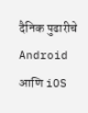दैनिक पुढारीचे Android आणि iOS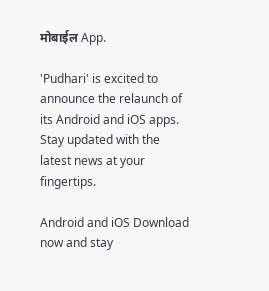मोबाईल App.

'Pudhari' is excited to announce the relaunch of its Android and iOS apps. Stay updated with the latest news at your fingertips.

Android and iOS Download now and stay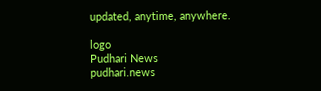updated, anytime, anywhere.

logo
Pudhari News
pudhari.news